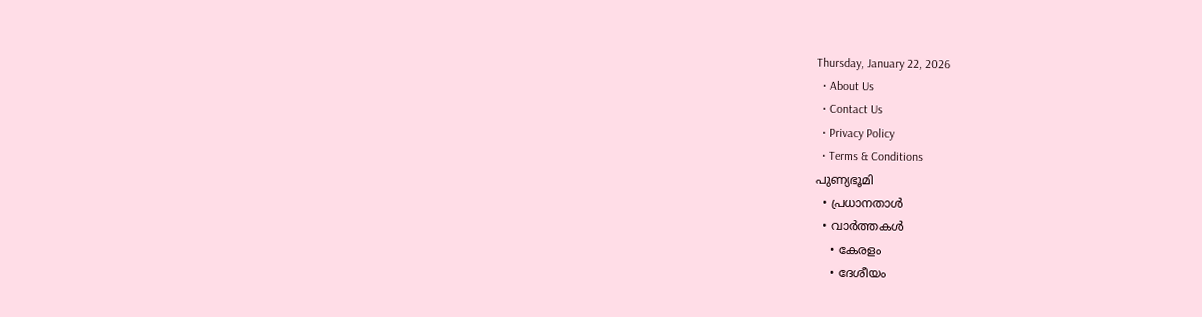Thursday, January 22, 2026
  • About Us
  • Contact Us
  • Privacy Policy
  • Terms & Conditions
പുണ്യഭൂമി
  • പ്രധാനതാൾ
  • വാർത്തകൾ
    • കേരളം
    • ദേശീയം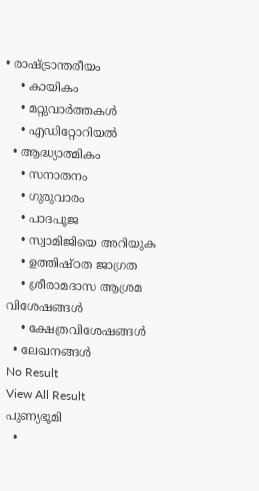• രാഷ്ട്രാന്തരീയം
    • കായികം
    • മറ്റുവാര്‍ത്തകള്‍
    • എഡിറ്റോറിയല്‍
  • ആദ്ധ്യാത്മികം
    • സനാതനം
    • ഗുരുവാരം
    • പാദപൂജ
    • സ്വാമിജിയെ അറിയുക
    • ഉത്തിഷ്ഠത ജാഗ്രത
    • ശ്രീരാമദാസ ആശ്രമ വിശേഷങ്ങൾ
    • ക്ഷേത്രവിശേഷങ്ങള്‍
  • ലേഖനങ്ങള്‍
No Result
View All Result
പുണ്യഭൂമി
  •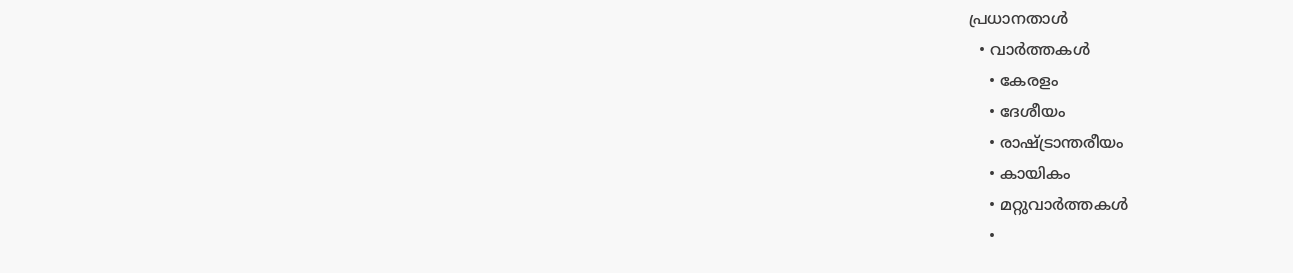പ്രധാനതാൾ
  • വാർത്തകൾ
    • കേരളം
    • ദേശീയം
    • രാഷ്ട്രാന്തരീയം
    • കായികം
    • മറ്റുവാര്‍ത്തകള്‍
    •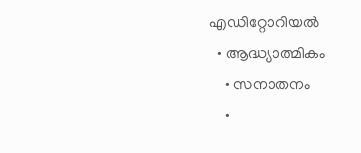എഡിറ്റോറിയല്‍
  • ആദ്ധ്യാത്മികം
    • സനാതനം
    •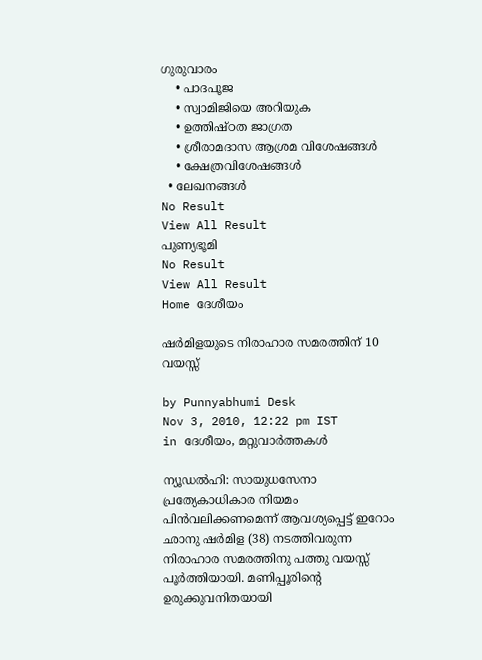ഗുരുവാരം
    • പാദപൂജ
    • സ്വാമിജിയെ അറിയുക
    • ഉത്തിഷ്ഠത ജാഗ്രത
    • ശ്രീരാമദാസ ആശ്രമ വിശേഷങ്ങൾ
    • ക്ഷേത്രവിശേഷങ്ങള്‍
  • ലേഖനങ്ങള്‍
No Result
View All Result
പുണ്യഭൂമി
No Result
View All Result
Home ദേശീയം

ഷര്‍മിളയുടെ നിരാഹാര സമരത്തിന്‌ 10 വയസ്സ്‌

by Punnyabhumi Desk
Nov 3, 2010, 12:22 pm IST
in ദേശീയം, മറ്റുവാര്‍ത്തകള്‍

ന്യൂഡല്‍ഹി: സായുധസേനാ പ്രത്യേകാധികാര നിയമം പിന്‍വലിക്കണമെന്ന്‌ ആവശ്യപ്പെട്ട്‌ ഇറോം ഛാനു ഷര്‍മിള (38) നടത്തിവരുന്ന നിരാഹാര സമരത്തിനു പത്തു വയസ്സ്‌ പൂര്‍ത്തിയായി. മണിപ്പൂരിന്റെ ഉരുക്കുവനിതയായി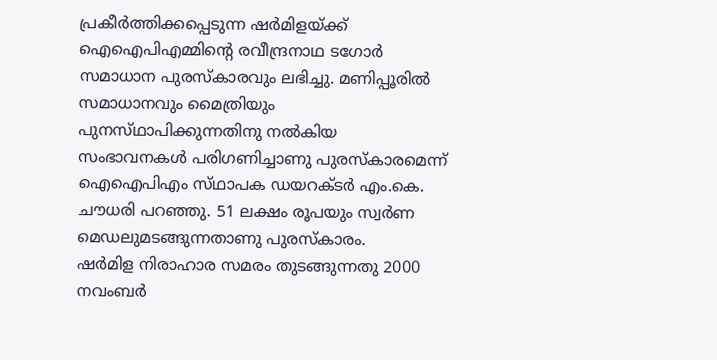പ്രകീര്‍ത്തിക്കപ്പെടുന്ന ഷര്‍മിളയ്‌ക്ക്‌ ഐഐപിഎമ്മിന്റെ രവീന്ദ്രനാഥ ടഗോര്‍ സമാധാന പുരസ്‌കാരവും ലഭിച്ചു. മണിപ്പൂരില്‍ സമാധാനവും മൈത്രിയും പുനസ്‌ഥാപിക്കുന്നതിനു നല്‍കിയ സംഭാവനകള്‍ പരിഗണിച്ചാണു പുരസ്‌കാരമെന്ന്‌ ഐഐപിഎം സ്‌ഥാപക ഡയറക്‌ടര്‍ എം.കെ. ചൗധരി പറഞ്ഞു. 51 ലക്ഷം രൂപയും സ്വര്‍ണ മെഡലുമടങ്ങുന്നതാണു പുരസ്‌കാരം.
ഷര്‍മിള നിരാഹാര സമരം തുടങ്ങുന്നതു 2000 നവംബര്‍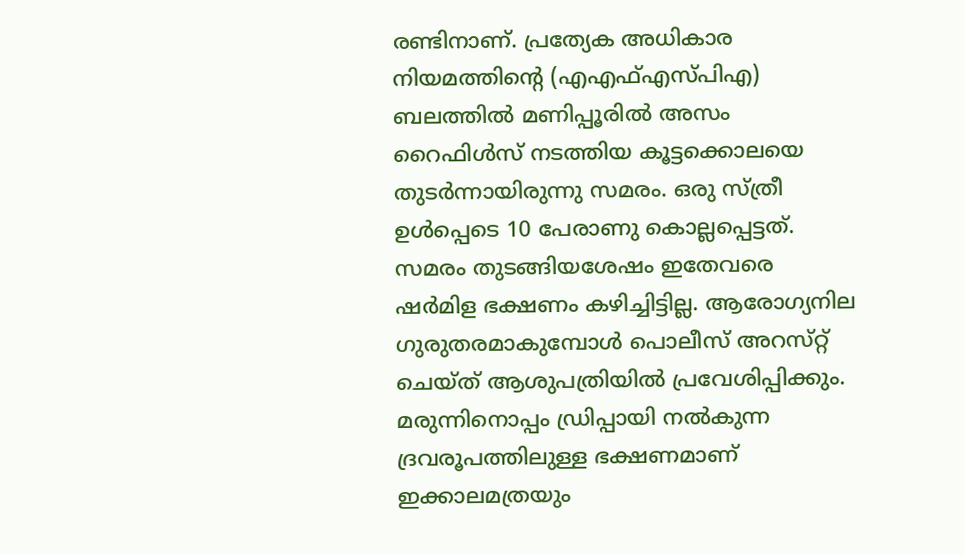രണ്ടിനാണ്‌. പ്രത്യേക അധികാര നിയമത്തിന്റെ (എഎഫ്‌എസ്‌പിഎ) ബലത്തില്‍ മണിപ്പൂരില്‍ അസം റൈഫിള്‍സ്‌ നടത്തിയ കൂട്ടക്കൊലയെ തുടര്‍ന്നായിരുന്നു സമരം. ഒരു സ്‌ത്രീ ഉള്‍പ്പെടെ 10 പേരാണു കൊല്ലപ്പെട്ടത്‌. സമരം തുടങ്ങിയശേഷം ഇതേവരെ ഷര്‍മിള ഭക്ഷണം കഴിച്ചിട്ടില്ല. ആരോഗ്യനില ഗുരുതരമാകുമ്പോള്‍ പൊലീസ്‌ അറസ്‌റ്റ്‌ ചെയ്‌ത്‌ ആശുപത്രിയില്‍ പ്രവേശിപ്പിക്കും. മരുന്നിനൊപ്പം ഡ്രിപ്പായി നല്‍കുന്ന ദ്രവരൂപത്തിലുള്ള ഭക്ഷണമാണ്‌ ഇക്കാലമത്രയും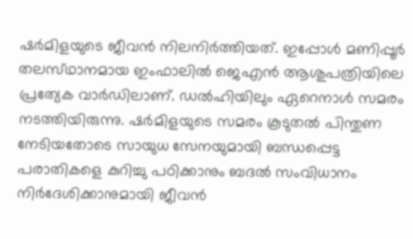ഷര്‍മിളയുടെ ജീവന്‍ നിലനിര്‍ത്തിയത്‌. ഇപ്പോള്‍ മണിപ്പൂര്‍ തലസ്‌ഥാനമായ ഇംഫാലില്‍ ജെഎന്‍ ആശുപത്രിയിലെ പ്രത്യേക വാര്‍ഡിലാണ്‌. ഡല്‍ഹിയിലും ഏറെനാള്‍ സമരം നടത്തിയിരുന്നു. ഷര്‍മിളയുടെ സമരം കൂടുതല്‍ പിന്തുണ നേടിയതോടെ സായുധ സേനയുമായി ബന്ധപ്പെട്ട പരാതികളെ കുറിച്ചു പഠിക്കാനും ബദല്‍ സംവിധാനം നിര്‍ദേശിക്കാനുമായി ജീവന്‍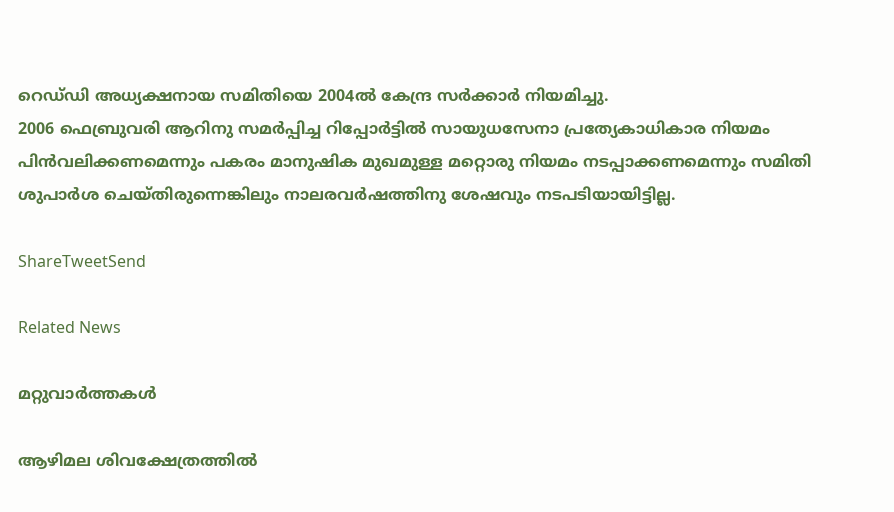റെഡ്‌ഡി അധ്യക്ഷനായ സമിതിയെ 2004ല്‍ കേന്ദ്ര സര്‍ക്കാര്‍ നിയമിച്ചു.
2006 ഫെബ്രുവരി ആറിനു സമര്‍പ്പിച്ച റിപ്പോര്‍ട്ടില്‍ സായുധസേനാ പ്രത്യേകാധികാര നിയമം പിന്‍വലിക്കണമെന്നും പകരം മാനുഷിക മുഖമുള്ള മറ്റൊരു നിയമം നടപ്പാക്കണമെന്നും സമിതി ശുപാര്‍ശ ചെയ്‌തിരുന്നെങ്കിലും നാലരവര്‍ഷത്തിനു ശേഷവും നടപടിയായിട്ടില്ല.

ShareTweetSend

Related News

മറ്റുവാര്‍ത്തകള്‍

ആഴിമല ശിവക്ഷേത്രത്തിൽ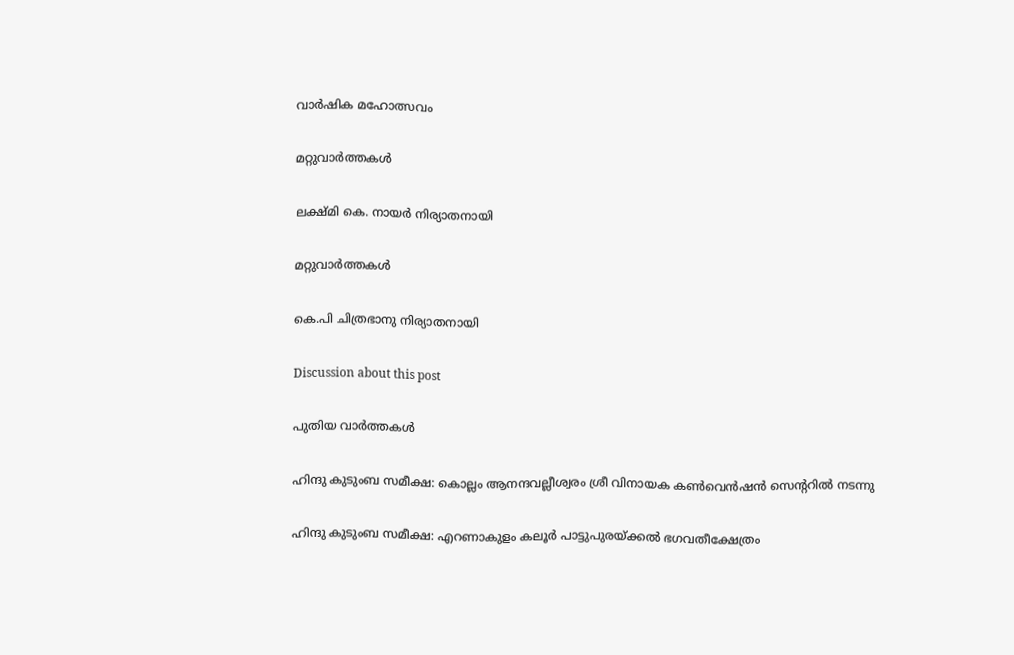വാർഷിക മഹോത്സവം

മറ്റുവാര്‍ത്തകള്‍

ലക്ഷ്മി കെ. നായര്‍ നിര്യാതനായി

മറ്റുവാര്‍ത്തകള്‍

കെ.പി ചിത്രഭാനു നിര്യാതനായി

Discussion about this post

പുതിയ വാർത്തകൾ

ഹിന്ദു കുടുംബ സമീക്ഷ: കൊല്ലം ആനന്ദവല്ലീശ്വരം ശ്രീ വിനായക കണ്‍വെന്‍ഷന്‍ സെന്ററില്‍ നടന്നു

ഹിന്ദു കുടുംബ സമീക്ഷ: എറണാകുളം കലൂര്‍ പാട്ടുപുരയ്ക്കല്‍ ഭഗവതീക്ഷേത്രം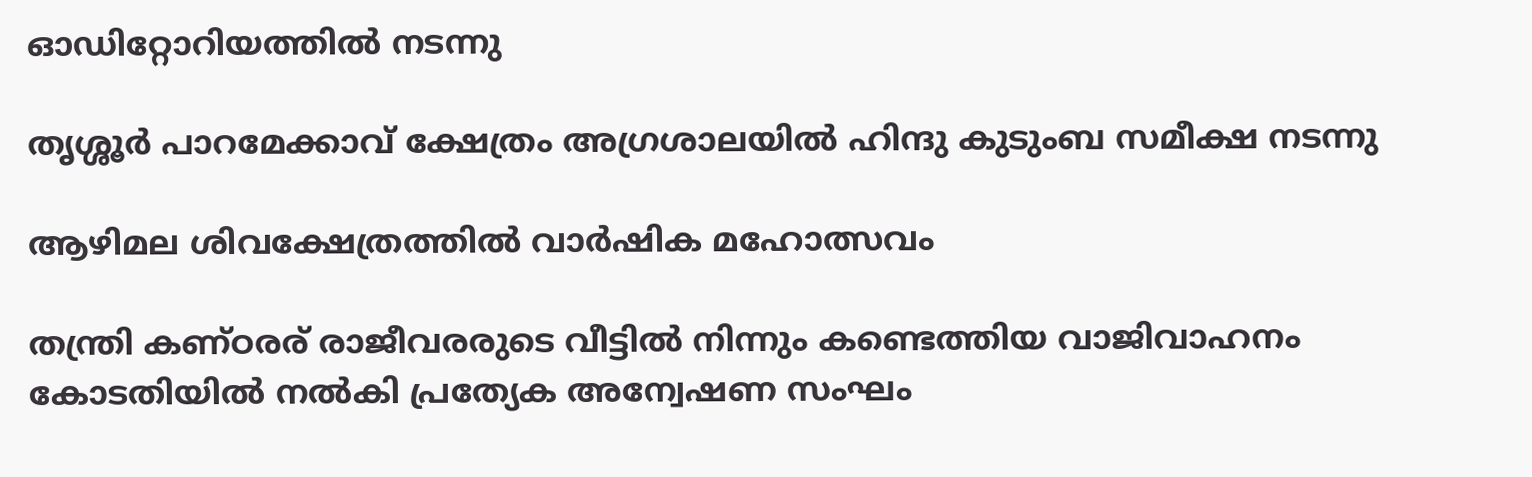ഓഡിറ്റോറിയത്തില്‍ നടന്നു

തൃശ്ശൂര്‍ പാറമേക്കാവ് ക്ഷേത്രം അഗ്രശാലയില്‍ ഹിന്ദു കുടുംബ സമീക്ഷ നടന്നു

ആഴിമല ശിവക്ഷേത്രത്തിൽ വാർഷിക മഹോത്സവം

തന്ത്രി കണ്ഠരര് രാജീവരരുടെ വീട്ടില്‍ നിന്നും കണ്ടെത്തിയ വാജിവാഹനം കോടതിയില്‍ നല്‍കി പ്രത്യേക അന്വേഷണ സംഘം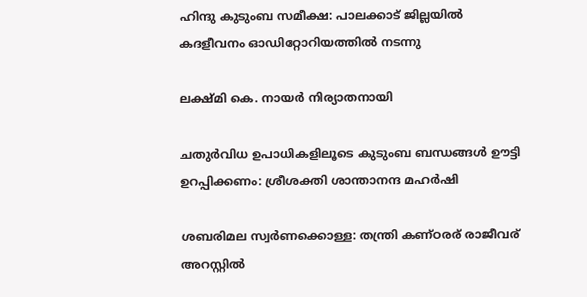ഹിന്ദു കുടുംബ സമീക്ഷ: പാലക്കാട് ജില്ലയില്‍ കദളീവനം ഓഡിറ്റോറിയത്തില്‍ നടന്നു

ലക്ഷ്മി കെ. നായര്‍ നിര്യാതനായി

ചതുര്‍വിധ ഉപാധികളിലൂടെ കുടുംബ ബന്ധങ്ങള്‍ ഊട്ടി ഉറപ്പിക്കണം: ശ്രീശക്തി ശാന്താനന്ദ മഹര്‍ഷി

ശബരിമല സ്വര്‍ണക്കൊള്ള: തന്ത്രി കണ്ഠരര് രാജീവര് അറസ്റ്റില്‍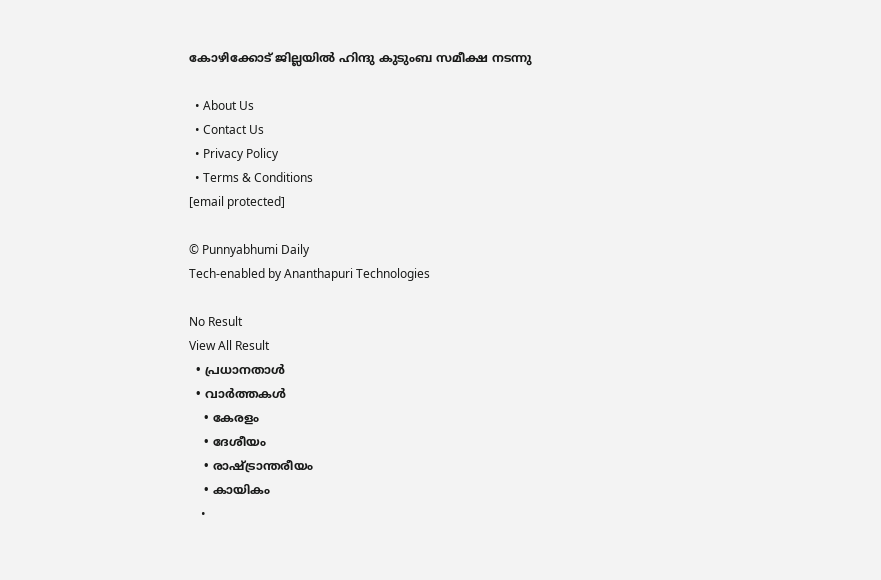കോഴിക്കോട് ജില്ലയില്‍ ഹിന്ദു കുടുംബ സമീക്ഷ നടന്നു

  • About Us
  • Contact Us
  • Privacy Policy
  • Terms & Conditions
[email protected]

© Punnyabhumi Daily
Tech-enabled by Ananthapuri Technologies

No Result
View All Result
  • പ്രധാനതാൾ
  • വാർത്തകൾ
    • കേരളം
    • ദേശീയം
    • രാഷ്ട്രാന്തരീയം
    • കായികം
    •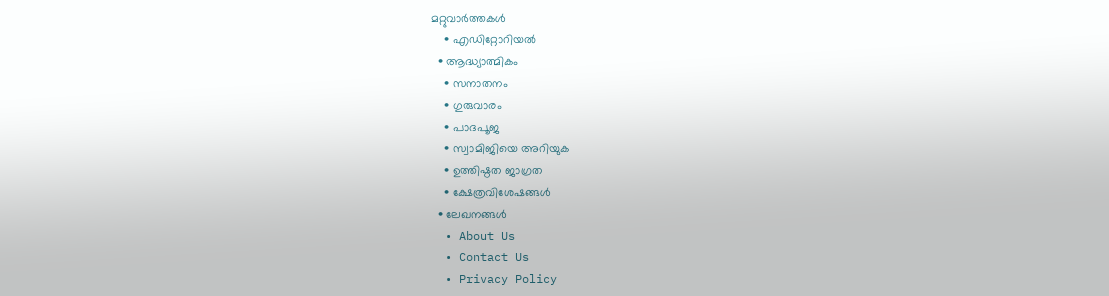മറ്റുവാര്‍ത്തകള്‍
    • എഡിറ്റോറിയല്‍
  • ആദ്ധ്യാത്മികം
    • സനാതനം
    • ഗുരുവാരം
    • പാദപൂജ
    • സ്വാമിജിയെ അറിയുക
    • ഉത്തിഷ്ഠത ജാഗ്രത
    • ക്ഷേത്രവിശേഷങ്ങള്‍
  • ലേഖനങ്ങള്‍
  • About Us
  • Contact Us
  • Privacy Policy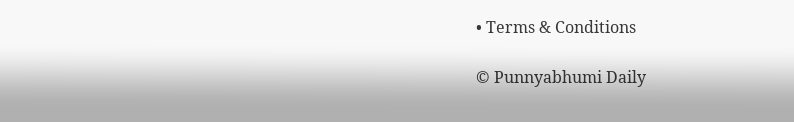• Terms & Conditions

© Punnyabhumi Daily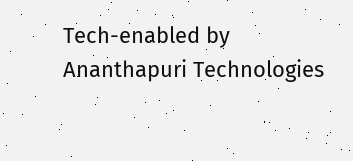Tech-enabled by Ananthapuri Technologies